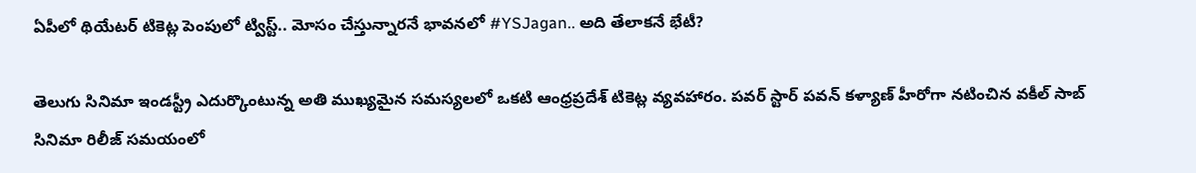ఏపీలో థియేటర్ టికెట్ల పెంపులో ట్విస్ట్.. మోసం చేస్తున్నారనే భావనలో #YSJagan.. అది తేలాకనే భేటీ?

తెలుగు సినిమా ఇండస్ట్రీ ఎదుర్కొంటున్న అతి ముఖ్యమైన సమస్యలలో ఒకటి ఆంధ్రప్రదేశ్ టికెట్ల వ్యవహారం. పవర్ స్టార్ పవన్ కళ్యాణ్ హీరోగా నటించిన వకీల్ సాబ్ సినిమా రిలీజ్ సమయంలో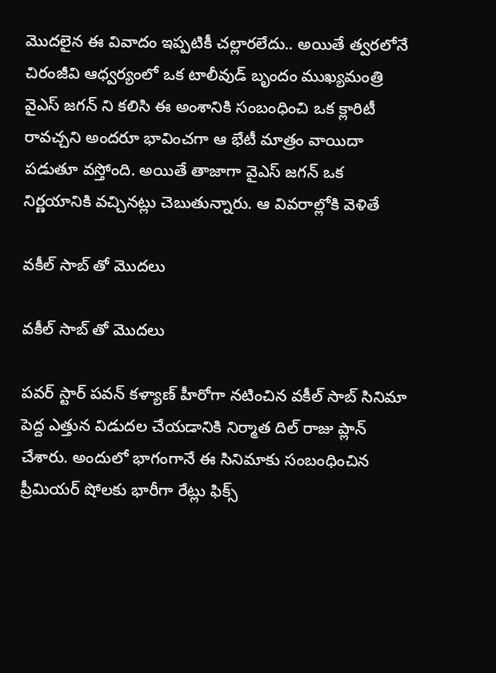మొదలైన ఈ వివాదం ఇప్పటికీ చల్లారలేదు.. అయితే త్వరలోనే చిరంజీవి ఆధ్వర్యంలో ఒక టాలీవుడ్ బృందం ముఖ్యమంత్రి వైఎస్ జగన్ ని కలిసి ఈ అంశానికి సంబంధించి ఒక క్లారిటీ రావచ్చని అందరూ భావించగా ఆ భేటీ మాత్రం వాయిదా పడుతూ వస్తోంది. అయితే తాజాగా వైఎస్ జగన్ ఒక నిర్ణయానికి వచ్చినట్లు చెబుతున్నారు. ఆ వివరాల్లోకి వెళితే

వకీల్ సాబ్ తో మొదలు

వకీల్ సాబ్ తో మొదలు

పవర్ స్టార్ పవన్ కళ్యాణ్ హీరోగా నటించిన వకీల్ సాబ్ సినిమా పెద్ద ఎత్తున విడుదల చేయడానికి నిర్మాత దిల్ రాజు ప్లాన్ చేశారు. అందులో భాగంగానే ఈ సినిమాకు సంబంధించిన ప్రీమియర్ షోలకు భారీగా రేట్లు ఫిక్స్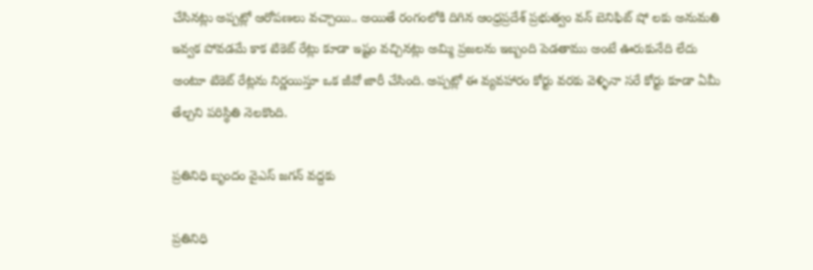చేసినట్లు అప్పట్లో ఆరోపణలు వచ్చాయి.. అయితే రంగంలోకి దిగిన ఆంధ్రప్రదేశ్ ప్రభుత్వం వన్ బెనిఫిట్ షో లకు అనుమతి ఇవ్వక పోవడమే కాక టికెట్ రేట్లు కూడా ఇష్టం వచ్చినట్లు అమ్మి ప్రజలను ఇబ్బంది పెడతాము అంటే ఊరుకునేది లేదు అంటూ టికెట్ రేట్లను నిర్ణయిస్తూ ఒక జీవో జారీ చేసింది. అప్పట్లో ఈ వ్యవహారం కోర్టు వరకు వెళ్ళినా సరే కోర్టు కూడా ఏమీ తేల్చని పరిస్థితి నెలకొంది.

ప్రతినిధి బృందం వైఎస్ జగన్ వద్దకు

ప్రతినిధి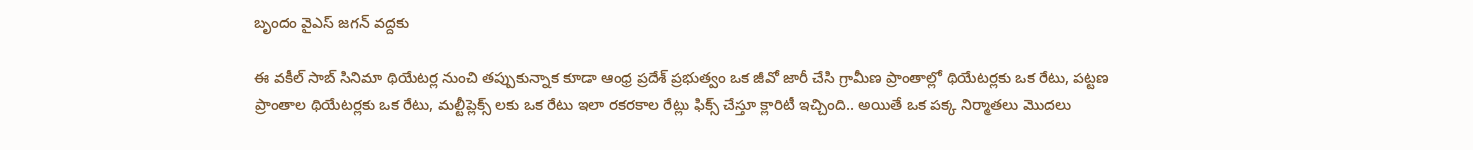బృందం వైఎస్ జగన్ వద్దకు

ఈ వకీల్ సాబ్ సినిమా థియేటర్ల నుంచి తప్పుకున్నాక కూడా ఆంధ్ర ప్రదేశ్ ప్రభుత్వం ఒక జీవో జారీ చేసి గ్రామీణ ప్రాంతాల్లో థియేటర్లకు ఒక రేటు, పట్టణ ప్రాంతాల థియేటర్లకు ఒక రేటు, మల్టీప్లెక్స్ లకు ఒక రేటు ఇలా రకరకాల రేట్లు ఫిక్స్ చేస్తూ క్లారిటీ ఇచ్చింది.. అయితే ఒక పక్క నిర్మాతలు మొదలు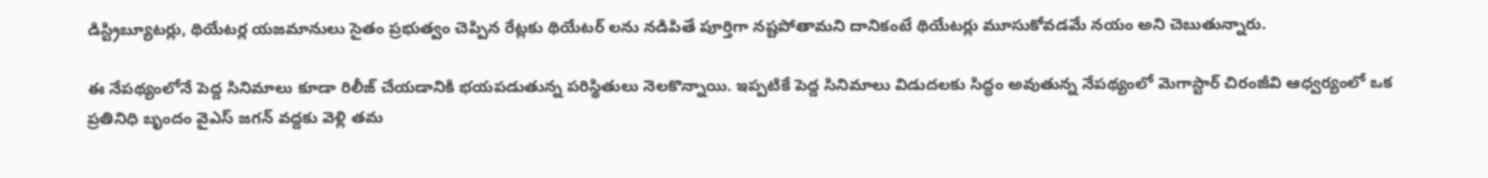డిస్ట్రిబ్యూటర్లు, థియేటర్ల యజమానులు సైతం ప్రభుత్వం చెప్పిన రేట్లకు థియేటర్ లను నడిపితే పూర్తిగా నష్టపోతామని దానికంటే థియేటర్లు మూసుకోవడమే నయం అని చెబుతున్నారు.

ఈ నేపథ్యంలోనే పెద్ద సినిమాలు కూడా రిలీజ్ చేయడానికి భయపడుతున్న పరిస్థితులు నెలకొన్నాయి. ఇప్పటికే పెద్ద సినిమాలు విడుదలకు సిద్ధం అవుతున్న నేపథ్యంలో మెగాస్టార్ చిరంజీవి ఆధ్వర్యంలో ఒక ప్రతినిధి బృందం వైఎస్ జగన్ వద్దకు వెళ్లి తమ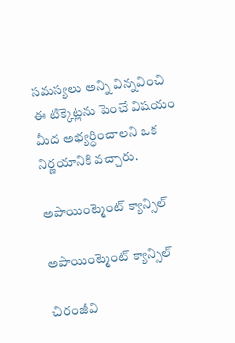సమస్యలు అన్ని విన్నవించి ఈ టిక్కెట్లను పెంచే విషయం మీద అభ్యర్ధించాలని ఒక నిర్ణయానికి వచ్చారు.

అపాయింట్మెంట్ క్యాన్సిల్

అపాయింట్మెంట్ క్యాన్సిల్

చిరంజీవి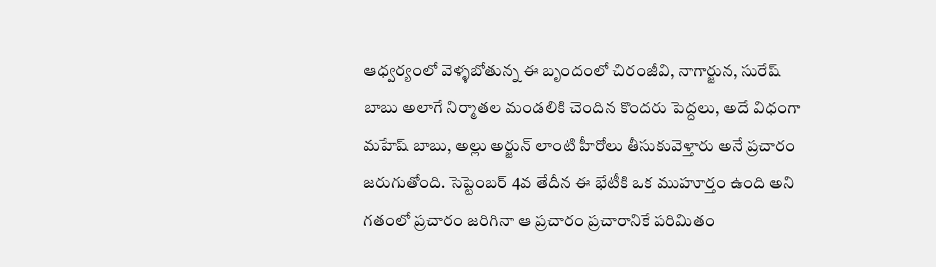ఆధ్వర్యంలో వెళ్ళబోతున్న ఈ బృందంలో చిరంజీవి, నాగార్జున, సురేష్ బాబు అలాగే నిర్మాతల మండలికి చెందిన కొందరు పెద్దలు, అదే విధంగా మహేష్ బాబు, అల్లు అర్జున్ లాంటి హీరోలు తీసుకువెళ్తారు అనే ప్రచారం జరుగుతోంది. సెప్టెంబర్ 4వ తేదీన ఈ భేటీకి ఒక ముహూర్తం ఉంది అని గతంలో ప్రచారం జరిగినా ఆ ప్రచారం ప్రచారానికే పరిమితం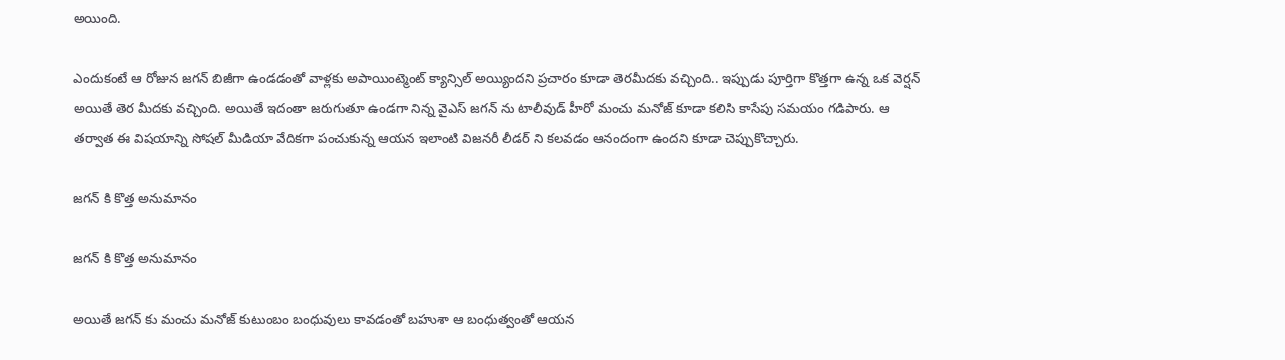అయింది.

ఎందుకంటే ఆ రోజున జగన్ బిజీగా ఉండడంతో వాళ్లకు అపాయింట్మెంట్ క్యాన్సిల్ అయ్యిందని ప్రచారం కూడా తెరమీదకు వచ్చింది.. ఇప్పుడు పూర్తిగా కొత్తగా ఉన్న ఒక వెర్షన్ అయితే తెర మీదకు వచ్చింది. అయితే ఇదంతా జరుగుతూ ఉండగా నిన్న వైఎస్ జగన్ ను టాలీవుడ్ హీరో మంచు మనోజ్ కూడా కలిసి కాసేపు సమయం గడిపారు. ఆ తర్వాత ఈ విషయాన్ని సోషల్ మీడియా వేదికగా పంచుకున్న ఆయన ఇలాంటి విజనరీ లీడర్ ని కలవడం ఆనందంగా ఉందని కూడా చెప్పుకొచ్చారు.

జగన్ కి కొత్త అనుమానం

జగన్ కి కొత్త అనుమానం

అయితే జగన్ కు మంచు మనోజ్ కుటుంబం బంధువులు కావడంతో బహుశా ఆ బంధుత్వంతో ఆయన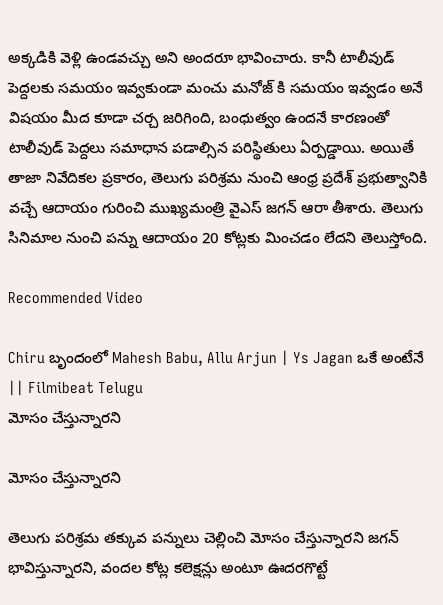అక్కడికి వెళ్లి ఉండవచ్చు అని అందరూ భావించారు. కానీ టాలీవుడ్ పెద్దలకు సమయం ఇవ్వకుండా మంచు మనోజ్ కి సమయం ఇవ్వడం అనే విషయం మీద కూడా చర్చ జరిగింది, బంధుత్వం ఉందనే కారణంతో టాలీవుడ్ పెద్దలు సమాధాన పడాల్సిన పరిస్థితులు ఏర్పడ్డాయి. అయితే తాజా నివేదికల ప్రకారం, తెలుగు పరిశ్రమ నుంచి ఆంధ్ర ప్రదేశ్ ప్రభుత్వానికి వచ్చే ఆదాయం గురించి ముఖ్యమంత్రి వైఎస్ జగన్ ఆరా తీశారు. తెలుగు సినిమాల నుంచి పన్ను ఆదాయం 20 కోట్లకు మించడం లేదని తెలుస్తోంది.

Recommended Video

Chiru బృందంలో Mahesh Babu, Allu Arjun | Ys Jagan ఒకే అంటేనే || Filmibeat Telugu
మోసం చేస్తున్నారని

మోసం చేస్తున్నారని

తెలుగు పరిశ్రమ తక్కువ పన్నులు చెల్లించి మోసం చేస్తున్నారని జగన్ భావిస్తున్నారని, వందల కోట్ల కలెక్షన్లు అంటూ ఊదరగొట్టే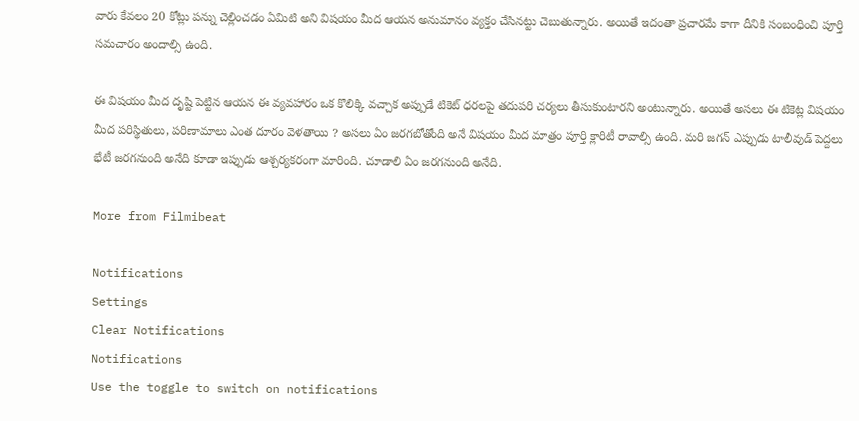వారు కేవలం 20 కోట్లు పన్ను చెల్లించడం ఏమిటి అని విషయం మీద ఆయన అనుమానం వ్యక్తం చేసినట్టు చెబుతున్నారు. అయితే ఇదంతా ప్రచారమే కాగా దీనికి సంబంధించి పూర్తి సమచారం అందాల్సి ఉంది.

ఈ విషయం మీద దృష్టి పెట్టిన ఆయన ఈ వ్యవహారం ఒక కొలిక్కి వచ్చాక అప్పుడే టికెట్ ధరలపై తదుపరి చర్యలు తీసుకుంటారని అంటున్నారు. అయితే అసలు ఈ టికెట్ల విషయం మీద పరిస్థితులు, పరిణామాలు ఎంత దూరం వెళతాయి ? అసలు ఏం జరగబోతోంది అనే విషయం మీద మాత్రం పూర్తి క్లారిటీ రావాల్సి ఉంది. మరి జగన్ ఎప్పుడు టాలీవుడ్ పెద్దలు భేటీ జరగనుంది అనేది కూడా ఇప్పుడు ఆశ్చర్యకరంగా మారింది. చూడాలి ఏం జరగనుంది అనేది.

More from Filmibeat

Notifications
Settings
Clear Notifications
Notifications
Use the toggle to switch on notifications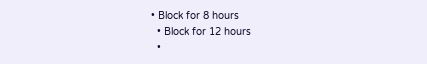• Block for 8 hours
  • Block for 12 hours
  •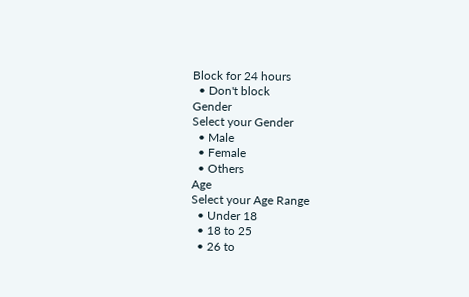Block for 24 hours
  • Don't block
Gender
Select your Gender
  • Male
  • Female
  • Others
Age
Select your Age Range
  • Under 18
  • 18 to 25
  • 26 to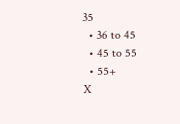35
  • 36 to 45
  • 45 to 55
  • 55+
X